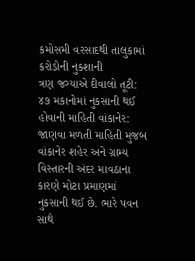કમોસમી વરસાદથી તાલુકામાં કરોડોની નુકશાની
ત્રણ જગ્યાએ દીવાલો તૂટી: ૪૭ મકાનોમાં નુકસાની થઈ હોવાની માહિતી વાંકાનેર: જાણવા મળતી માહિતી મુજબ વાંકાનેર શહેર અને ગ્રામ્ય વિસ્તારની અંદર માવઠાના કારણે મોટા પ્રમાણમાં નુકસાની થઈ છે. ભારે પવન સાથે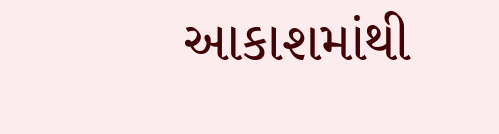આકાશમાંથી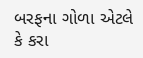બરફના ગોળા એટલે કે કરા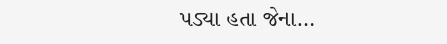પડ્યા હતા જેના…